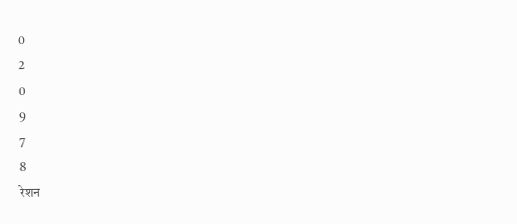0
2
0
9
7
8
रेशन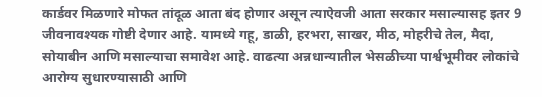कार्डवर मिळणारे मोफत तांदूळ आता बंद होणार असून त्याऐवजी आता सरकार मसाल्यासह इतर 9 जीवनावश्यक गोष्टी देणार आहे. यामध्ये गहू, डाळी, हरभरा, साखर, मीठ, मोहरीचे तेल, मैदा, सोयाबीन आणि मसाल्याचा समावेश आहे. वाढत्या अन्नधान्यातील भेसळीच्या पार्श्वभूमीवर लोकांचे आरोग्य सुधारण्यासाठी आणि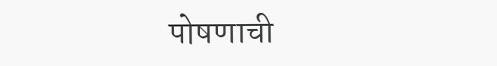पोषणाची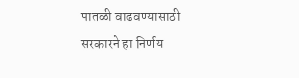पातळी वाढवण्यासाठी सरकारने हा निर्णय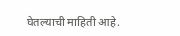घेतल्याची माहिती आहे.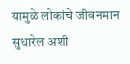यामुळे लोकांचे जीवनमान सुधारेल अशी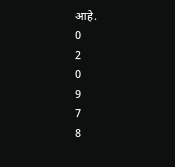आहे.
0
2
0
9
7
8